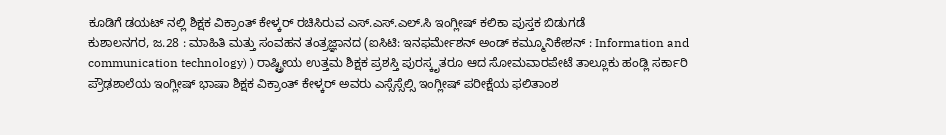ಕೂಡಿಗೆ ಡಯಟ್ ನಲ್ಲಿ ಶಿಕ್ಷಕ ವಿಕ್ರಾಂತ್ ಕೇಳ್ಕರ್ ರಚಿಸಿರುವ ಎಸ್.ಎಸ್.ಎಲ್.ಸಿ ಇಂಗ್ಲೀಷ್ ಕಲಿಕಾ ಪುಸ್ತಕ ಬಿಡುಗಡೆ
ಕುಶಾಲನಗರ, ಜ.28 : ಮಾಹಿತಿ ಮತ್ತು ಸಂವಹನ ತಂತ್ರಜ್ಞಾನದ (ಐಸಿಟಿ: ಇನಫರ್ಮೇಶನ್ ಅಂಡ್ ಕಮ್ಮೂನಿಕೇಶನ್ : Information and communication technology) ) ರಾಷ್ಟ್ರೀಯ ಉತ್ತಮ ಶಿಕ್ಷಕ ಪ್ರಶಸ್ತಿ ಪುರಸ್ಕೃತರೂ ಆದ ಸೋಮವಾರಪೇಟೆ ತಾಲ್ಲೂಕು ಹಂಡ್ಲಿ ಸರ್ಕಾರಿ ಪ್ರೌಢಶಾಲೆಯ ಇಂಗ್ಲೀಷ್ ಭಾಷಾ ಶಿಕ್ಷಕ ವಿಕ್ರಾಂತ್ ಕೇಳ್ಕರ್ ಅವರು ಎಸ್ಸೆಸ್ಸೆಲ್ಸಿ ಇಂಗ್ಲೀಷ್ ಪರೀಕ್ಷೆಯ ಫಲಿತಾಂಶ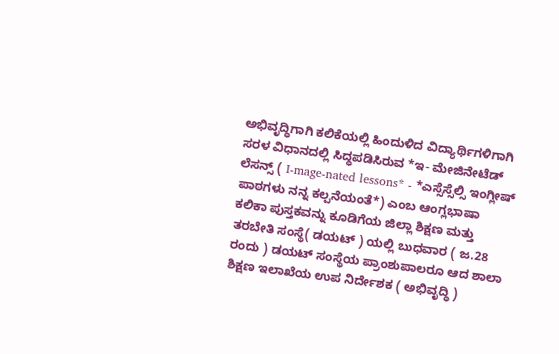ಅಭಿವೃದ್ಧಿಗಾಗಿ ಕಲಿಕೆಯಲ್ಲಿ ಹಿಂದುಳಿದ ವಿದ್ಯಾರ್ಥಿಗಳಿಗಾಗಿ ಸರಳ ವಿಧಾನದಲ್ಲಿ ಸಿದ್ಧಪಡಿಸಿರುವ *ಇ- ಮೇಜಿನೇಟೆಡ್ ಲೆಸನ್ಸ್ ( I-mage-nated lessons* - *ಎಸ್ಸೆಸ್ಸೆಲ್ಸಿ ಇಂಗ್ಲೀಷ್ ಪಾಠಗಳು ನನ್ನ ಕಲ್ಪನೆಯಂತೆ*) ಎಂಬ ಆಂಗ್ಲಭಾಷಾ ಕಲಿಕಾ ಪುಸ್ತಕವನ್ನು ಕೂಡಿಗೆಯ ಜಿಲ್ಲಾ ಶಿಕ್ಷಣ ಮತ್ತು ತರಬೇತಿ ಸಂಸ್ಥೆ( ಡಯಟ್ ) ಯಲ್ಲಿ ಬುಧವಾರ ( ಜ.28 ರಂದು ) ಡಯಟ್ ಸಂಸ್ಥೆಯ ಪ್ರಾಂಶುಪಾಲರೂ ಆದ ಶಾಲಾ ಶಿಕ್ಷಣ ಇಲಾಖೆಯ ಉಪ ನಿರ್ದೇಶಕ ( ಅಭಿವೃದ್ಧಿ )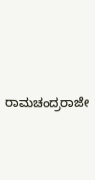ರಾಮಚಂದ್ರರಾಜೇ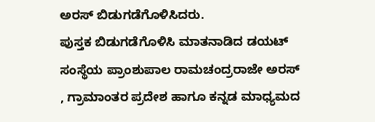ಅರಸ್ ಬಿಡುಗಡೆಗೊಳಿಸಿದರು.
ಪುಸ್ತಕ ಬಿಡುಗಡೆಗೊಳಿಸಿ ಮಾತನಾಡಿದ ಡಯಟ್ ಸಂಸ್ಥೆಯ ಪ್ರಾಂಶುಪಾಲ ರಾಮಚಂದ್ರರಾಜೇ ಅರಸ್ , ಗ್ರಾಮಾಂತರ ಪ್ರದೇಶ ಹಾಗೂ ಕನ್ನಡ ಮಾಧ್ಯಮದ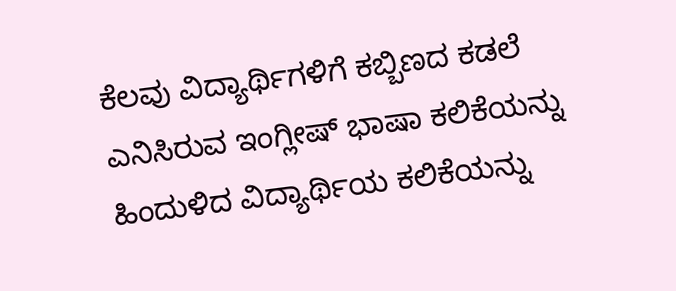ಕೆಲವು ವಿದ್ಯಾರ್ಥಿಗಳಿಗೆ ಕಬ್ಬಿಣದ ಕಡಲೆ ಎನಿಸಿರುವ ಇಂಗ್ಲೀಷ್ ಭಾಷಾ ಕಲಿಕೆಯನ್ನು ಹಿಂದುಳಿದ ವಿದ್ಯಾರ್ಥಿಯ ಕಲಿಕೆಯನ್ನು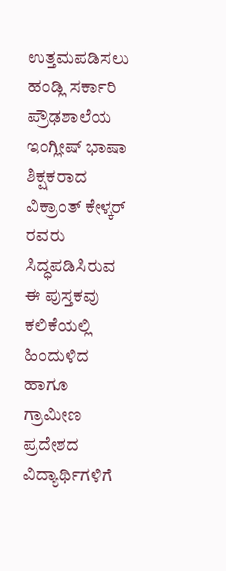ಉತ್ತಮಪಡಿಸಲು ಹಂಡ್ಲಿ ಸರ್ಕಾರಿ ಪ್ರೌಢಶಾಲೆಯ ಇಂಗ್ಲೀಷ್ ಭಾಷಾ ಶಿಕ್ಷಕರಾದ ವಿಕ್ರಾಂತ್ ಕೇಳ್ಕರ್ ರವರು ಸಿದ್ಧಪಡಿಸಿರುವ ಈ ಪುಸ್ತಕವು ಕಲಿಕೆಯಲ್ಲಿ ಹಿಂದುಳಿದ ಹಾಗೂ ಗ್ರಾಮೀಣ ಪ್ರದೇಶದ ವಿದ್ಯಾರ್ಥಿಗಳಿಗೆ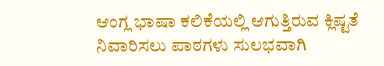ಆಂಗ್ಲ ಭಾಷಾ ಕಲಿಕೆಯಲ್ಲಿ ಆಗುತ್ತಿರುವ ಕ್ಲಿಷ್ಟತೆ ನಿವಾರಿಸಲು ಪಾಠಗಳು ಸುಲಭವಾಗಿ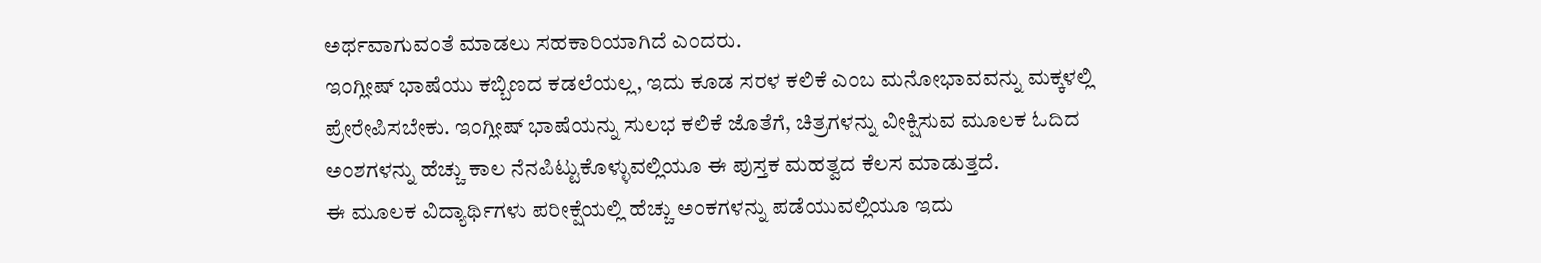ಅರ್ಥವಾಗುವಂತೆ ಮಾಡಲು ಸಹಕಾರಿಯಾಗಿದೆ ಎಂದರು.
ಇಂಗ್ಲೀಷ್ ಭಾಷೆಯು ಕಬ್ಬಿಣದ ಕಡಲೆಯಲ್ಲ, ಇದು ಕೂಡ ಸರಳ ಕಲಿಕೆ ಎಂಬ ಮನೋಭಾವವನ್ನು ಮಕ್ಕಳಲ್ಲಿ ಪ್ರೇರೇಪಿಸಬೇಕು. ಇಂಗ್ಲೀಷ್ ಭಾಷೆಯನ್ನು ಸುಲಭ ಕಲಿಕೆ ಜೊತೆಗೆ, ಚಿತ್ರಗಳನ್ನು ವೀಕ್ಷಿಸುವ ಮೂಲಕ ಓದಿದ ಅಂಶಗಳನ್ನು ಹೆಚ್ಚು ಕಾಲ ನೆನಪಿಟ್ಟುಕೊಳ್ಳುವಲ್ಲಿಯೂ ಈ ಪುಸ್ತಕ ಮಹತ್ವದ ಕೆಲಸ ಮಾಡುತ್ತದೆ.
ಈ ಮೂಲಕ ವಿದ್ಯಾರ್ಥಿಗಳು ಪರೀಕ್ಷೆಯಲ್ಲಿ ಹೆಚ್ಚು ಅಂಕಗಳನ್ನು ಪಡೆಯುವಲ್ಲಿಯೂ ಇದು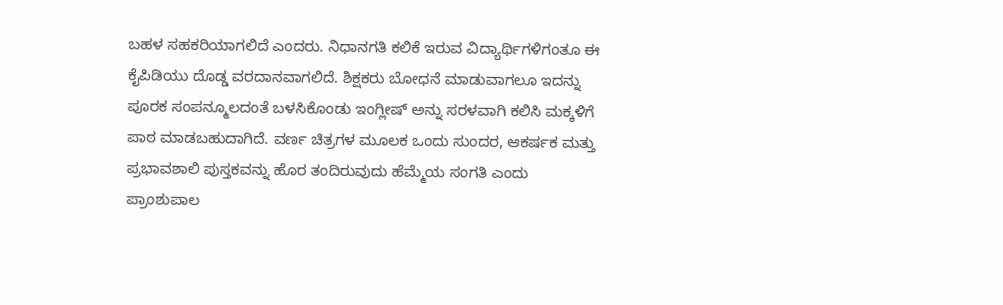ಬಹಳ ಸಹಕರಿಯಾಗಲಿದೆ ಎಂದರು. ನಿಧಾನಗತಿ ಕಲಿಕೆ ಇರುವ ವಿದ್ಯಾರ್ಥಿಗಳಿಗಂತೂ ಈ ಕೈಪಿಡಿಯು ದೊಡ್ಡ ವರದಾನವಾಗಲಿದೆ. ಶಿಕ್ಷಕರು ಬೋಧನೆ ಮಾಡುವಾಗಲೂ ಇದನ್ನು ಪೂರಕ ಸಂಪನ್ಮೂಲದಂತೆ ಬಳಸಿಕೊಂಡು ಇಂಗ್ಲೀಷ್ ಅನ್ನು ಸರಳವಾಗಿ ಕಲಿಸಿ ಮಕ್ಕಳಿಗೆ ಪಾಠ ಮಾಡಬಹುದಾಗಿದೆ. ವರ್ಣ ಚಿತ್ರಗಳ ಮೂಲಕ ಒಂದು ಸುಂದರ, ಆಕರ್ಷಕ ಮತ್ತು ಪ್ರಭಾವಶಾಲಿ ಪುಸ್ತಕವನ್ನು ಹೊರ ತಂದಿರುವುದು ಹೆಮ್ಮೆಯ ಸಂಗತಿ ಎಂದು ಪ್ರಾಂಶುಪಾಲ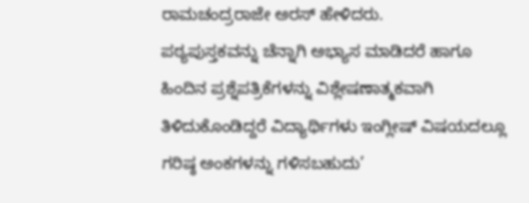ರಾಮಚಂದ್ರರಾಜೇ ಅರಸ್ ಹೇಳಿದರು.
ಪಠ್ಯಪುಸ್ತಕವನ್ನು ಚೆನ್ನಾಗಿ ಅಭ್ಯಾಸ ಮಾಡಿದರೆ ಹಾಗೂ ಹಿಂದಿನ ಪ್ರಶ್ನೆಪತ್ರಿಕೆಗಳನ್ನು ವಿಶ್ಲೇಷಣಾತ್ಮಕವಾಗಿ ತಿಳಿದುಕೊಂಡಿದ್ದರೆ ವಿದ್ಯಾರ್ಥಿಗಳು ಇಂಗ್ಲೀಷ್ ವಿಷಯದಲ್ಲೂ ಗರಿಷ್ಠ ಅಂಕಗಳನ್ನು ಗಳಿಸಬಹುದು’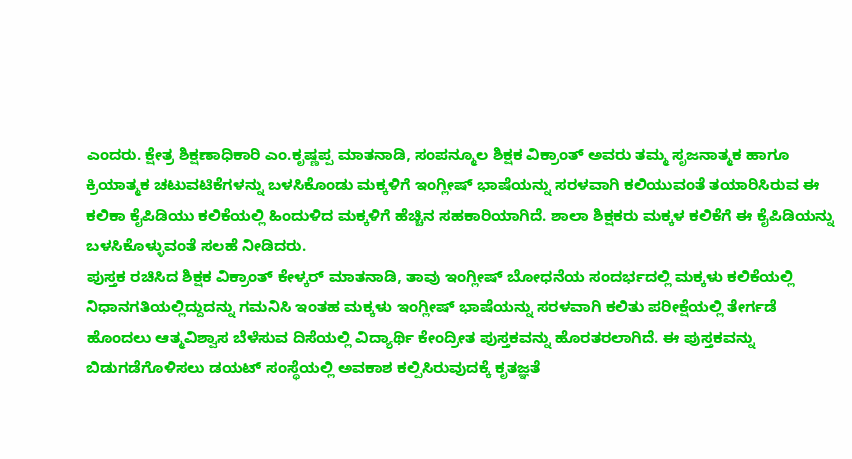ಎಂದರು. ಕ್ಷೇತ್ರ ಶಿಕ್ಷಣಾಧಿಕಾರಿ ಎಂ.ಕೃಷ್ಣಪ್ಪ ಮಾತನಾಡಿ, ಸಂಪನ್ಮೂಲ ಶಿಕ್ಷಕ ವಿಕ್ರಾಂತ್ ಅವರು ತಮ್ಮ ಸೃಜನಾತ್ಮಕ ಹಾಗೂ ಕ್ರಿಯಾತ್ಮಕ ಚಟುವಟಿಕೆಗಳನ್ನು ಬಳಸಿಕೊಂಡು ಮಕ್ಕಳಿಗೆ ಇಂಗ್ಲೀಷ್ ಭಾಷೆಯನ್ನು ಸರಳವಾಗಿ ಕಲಿಯುವಂತೆ ತಯಾರಿಸಿರುವ ಈ ಕಲಿಕಾ ಕೈಪಿಡಿಯು ಕಲಿಕೆಯಲ್ಲಿ ಹಿಂದುಳಿದ ಮಕ್ಕಳಿಗೆ ಹೆಚ್ಚಿನ ಸಹಕಾರಿಯಾಗಿದೆ. ಶಾಲಾ ಶಿಕ್ಷಕರು ಮಕ್ಕಳ ಕಲಿಕೆಗೆ ಈ ಕೈಪಿಡಿಯನ್ನು ಬಳಸಿಕೊಳ್ಳುವಂತೆ ಸಲಹೆ ನೀಡಿದರು.
ಪುಸ್ತಕ ರಚಿಸಿದ ಶಿಕ್ಷಕ ವಿಕ್ರಾಂತ್ ಕೇಳ್ಕರ್ ಮಾತನಾಡಿ, ತಾವು ಇಂಗ್ಲೀಷ್ ಬೋಧನೆಯ ಸಂದರ್ಭದಲ್ಲಿ ಮಕ್ಕಳು ಕಲಿಕೆಯಲ್ಲಿ ನಿಧಾನಗತಿಯಲ್ಲಿದ್ದುದನ್ನು ಗಮನಿಸಿ ಇಂತಹ ಮಕ್ಕಳು ಇಂಗ್ಲೀಷ್ ಭಾಷೆಯನ್ನು ಸರಳವಾಗಿ ಕಲಿತು ಪರೀಕ್ಷೆಯಲ್ಲಿ ತೇರ್ಗಡೆ ಹೊಂದಲು ಆತ್ಮವಿಶ್ವಾಸ ಬೆಳೆಸುವ ದಿಸೆಯಲ್ಲಿ ವಿದ್ಯಾರ್ಥಿ ಕೇಂದ್ರೀತ ಪುಸ್ತಕವನ್ನು ಹೊರತರಲಾಗಿದೆ. ಈ ಪುಸ್ತಕವನ್ನು ಬಿಡುಗಡೆಗೊಳಿಸಲು ಡಯಟ್ ಸಂಸ್ಥೆಯಲ್ಲಿ ಅವಕಾಶ ಕಲ್ಪಿಸಿರುವುದಕ್ಕೆ ಕೃತಜ್ಞತೆ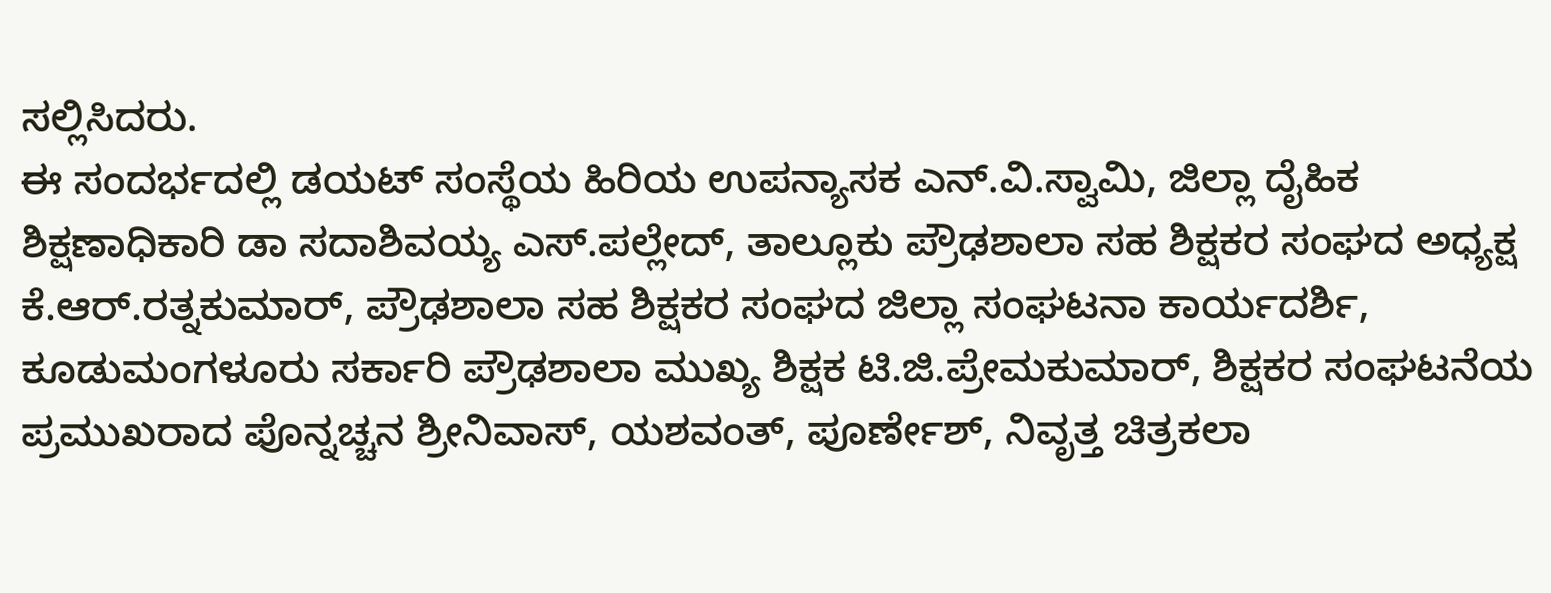ಸಲ್ಲಿಸಿದರು.
ಈ ಸಂದರ್ಭದಲ್ಲಿ ಡಯಟ್ ಸಂಸ್ಥೆಯ ಹಿರಿಯ ಉಪನ್ಯಾಸಕ ಎನ್.ವಿ.ಸ್ವಾಮಿ, ಜಿಲ್ಲಾ ದೈಹಿಕ ಶಿಕ್ಷಣಾಧಿಕಾರಿ ಡಾ ಸದಾಶಿವಯ್ಯ ಎಸ್.ಪಲ್ಲೇದ್, ತಾಲ್ಲೂಕು ಪ್ರೌಢಶಾಲಾ ಸಹ ಶಿಕ್ಷಕರ ಸಂಘದ ಅಧ್ಯಕ್ಷ ಕೆ.ಆರ್.ರತ್ನಕುಮಾರ್, ಪ್ರೌಢಶಾಲಾ ಸಹ ಶಿಕ್ಷಕರ ಸಂಘದ ಜಿಲ್ಲಾ ಸಂಘಟನಾ ಕಾರ್ಯದರ್ಶಿ, ಕೂಡುಮಂಗಳೂರು ಸರ್ಕಾರಿ ಪ್ರೌಢಶಾಲಾ ಮುಖ್ಯ ಶಿಕ್ಷಕ ಟಿ.ಜಿ.ಪ್ರೇಮಕುಮಾರ್, ಶಿಕ್ಷಕರ ಸಂಘಟನೆಯ ಪ್ರಮುಖರಾದ ಪೊನ್ನಚ್ಚನ ಶ್ರೀನಿವಾಸ್, ಯಶವಂತ್, ಪೂರ್ಣೇಶ್, ನಿವೃತ್ತ ಚಿತ್ರಕಲಾ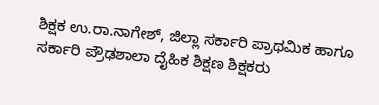ಶಿಕ್ಷಕ ಉ.ರಾ.ನಾಗೇಶ್, ಜಿಲ್ಲಾ ಸರ್ಕಾರಿ ಪ್ರಾಥಮಿಕ ಹಾಗೂ ಸರ್ಕಾರಿ ಪ್ರೌಢಶಾಲಾ ದೈಹಿಕ ಶಿಕ್ಷಣ ಶಿಕ್ಷಕರು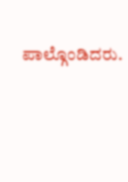ಪಾಲ್ಗೊಂಡಿದರು.